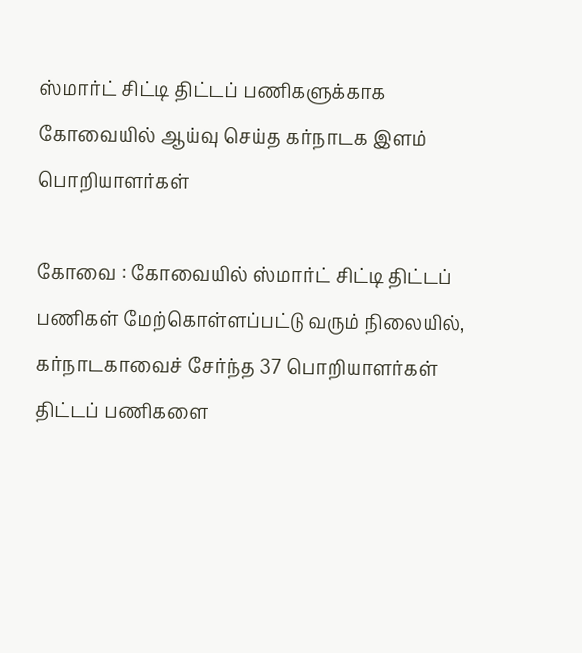ஸ்மார்ட் சிட்டி திட்டப் பணிகளுக்காக கோவையில் ஆய்வு செய்த கர்நாடக இளம் பொறியாளர்கள்

கோவை : கோவையில் ஸ்மார்ட் சிட்டி திட்டப் பணிகள் மேற்கொள்ளப்பட்டு வரும் நிலையில், கர்நாடகாவைச் சேர்ந்த 37 பொறியாளர்கள் திட்டப் பணிகளை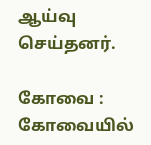ஆய்வு செய்தனர்.

கோவை : கோவையில்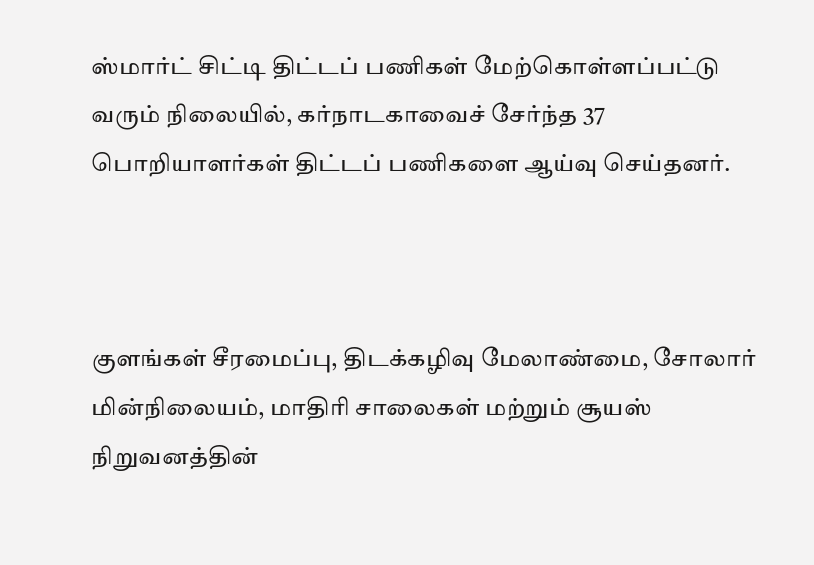ஸ்மார்ட் சிட்டி திட்டப் பணிகள் மேற்கொள்ளப்பட்டு வரும் நிலையில், கர்நாடகாவைச் சேர்ந்த 37 பொறியாளர்கள் திட்டப் பணிகளை ஆய்வு செய்தனர்.



குளங்கள் சீரமைப்பு, திடக்கழிவு மேலாண்மை, சோலார் மின்நிலையம், மாதிரி சாலைகள் மற்றும் சூயஸ் நிறுவனத்தின்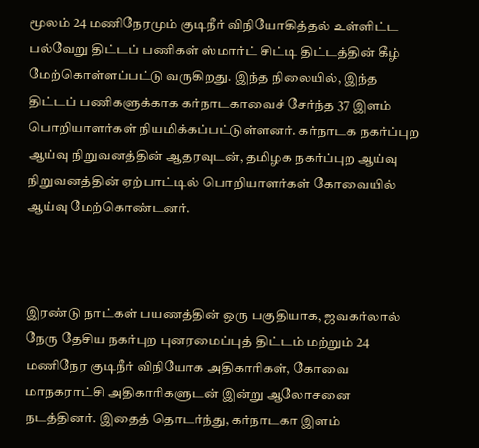மூலம் 24 மணிநேரமும் குடிநீர் விநியோகித்தல் உள்ளிட்ட பல்வேறு திட்டப் பணிகள் ஸ்மார்ட் சிட்டி திட்டத்தின் கீழ் மேற்கொள்ளப்பட்டு வருகிறது. இந்த நிலையில், இந்த திட்டப் பணிகளுக்காக கர்நாடகாவைச் சேர்ந்த 37 இளம் பொறியாளர்கள் நியமிக்கப்பட்டுள்ளனர். கர்நாடக நகர்ப்புற ஆய்வு நிறுவனத்தின் ஆதரவுடன், தமிழக நகர்ப்புற ஆய்வு நிறுவனத்தின் ஏற்பாட்டில் பொறியாளர்கள் கோவையில் ஆய்வு மேற்கொண்டனர்.



இரண்டு நாட்கள் பயணத்தின் ஒரு பகுதியாக, ஜவகர்லால் நேரு தேசிய நகர்புற புனரமைப்புத் திட்டம் மற்றும் 24 மணிநேர குடிநீர் விநியோக அதிகாரிகள், கோவை மாநகராட்சி அதிகாரிகளுடன் இன்று ஆலோசனை நடத்தினர். இதைத் தொடர்ந்து, கர்நாடகா இளம்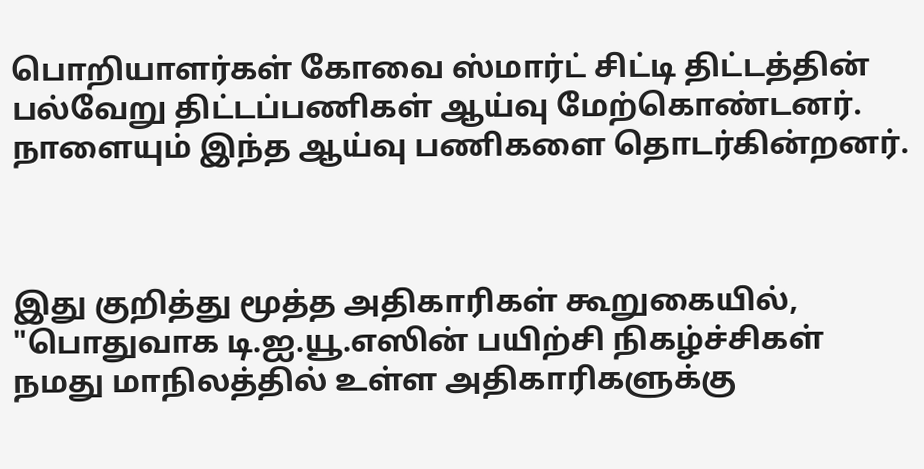பொறியாளர்கள் கோவை ஸ்மார்ட் சிட்டி திட்டத்தின் பல்வேறு திட்டப்பணிகள் ஆய்வு மேற்கொண்டனர். நாளையும் இந்த ஆய்வு பணிகளை தொடர்கின்றனர்.



இது குறித்து மூத்த அதிகாரிகள் கூறுகையில், "பொதுவாக டி.ஐ.யூ.எஸின் பயிற்சி நிகழ்ச்சிகள் நமது மாநிலத்தில் உள்ள அதிகாரிகளுக்கு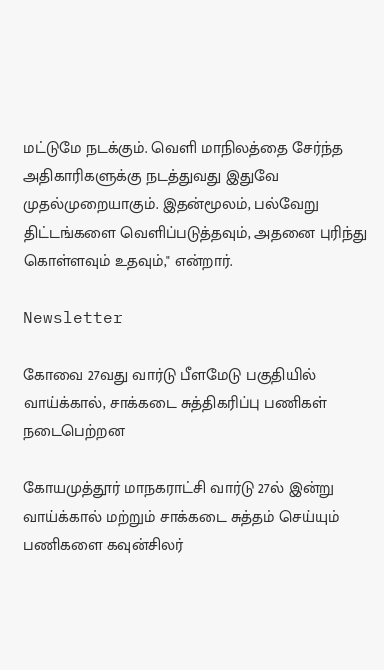மட்டுமே நடக்கும். வெளி மாநிலத்தை சேர்ந்த அதிகாரிகளுக்கு நடத்துவது இதுவே முதல்முறையாகும். இதன்மூலம், பல்வேறு திட்டங்களை வெளிப்படுத்தவும், அதனை புரிந்து கொள்ளவும் உதவும்," என்றார்.

Newsletter

கோவை 27வது வார்டு பீளமேடு பகுதியில் வாய்க்கால், சாக்கடை சுத்திகரிப்பு பணிகள் நடைபெற்றன

கோயமுத்தூர் மாநகராட்சி வார்டு 27ல் இன்று வாய்க்கால் மற்றும் சாக்கடை சுத்தம் செய்யும் பணிகளை கவுன்சிலர்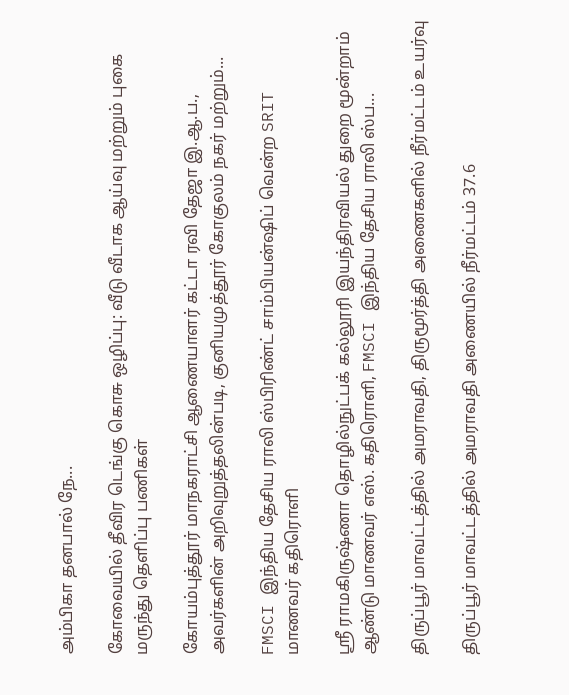அம்பிகா தனபால் நே...

கோவையில் தீவிர டெங்கு கொசு ஒழிப்பு: வீடு வீடாக ஆய்வு மற்றும் புகை மருந்து தெளிப்பு பணிகள்

கோயம்புத்தூர் மாநகராட்சி ஆணையாளர் கட்டா ரவி தேஜா இ.ஆ.ப., அவர்களின் அறிவுறுத்தலின்படி, குனியமுத்தூர் கோகுலம் நகர் மற்றும்...

FMSCI இந்திய தேசிய ராலி ஸ்பிரிண்ட் சாம்பியன்ஷிப் வென்ற SRIT மாணவர் கதிரொளி

ஸ்ரீ ராமகிருஷ்ணா தொழில்நுட்பக் கல்லூரி இயந்திரவியல் துறை மூன்றாம் ஆண்டு மாணவர் எஸ். கதிரொளி, FMSCI இந்திய தேசிய ராலி ஸ்ப...

திருப்பூர் மாவட்டத்தில் அமராவதி, திருமூர்த்தி அணைகளில் நீர்மட்டம் உயர்வு

திருப்பூர் மாவட்டத்தில் அமராவதி அணையில் நீர்மட்டம் 37.6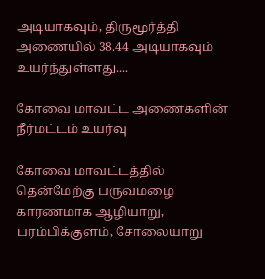அடியாகவும், திருமூர்த்தி அணையில் 38.44 அடியாகவும் உயர்ந்துள்ளது....

கோவை மாவட்ட அணைகளின் நீர்மட்டம் உயர்வு

கோவை மாவட்டத்தில் தென்மேற்கு பருவமழை காரணமாக ஆழியாறு, பரம்பிக்குளம், சோலையாறு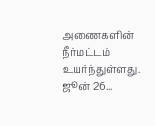அணைகளின் நீர்மட்டம் உயர்ந்துள்ளது. ஜூன் 26...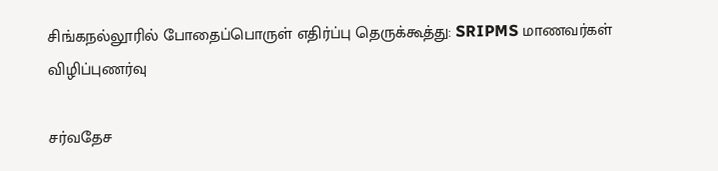சிங்கநல்லூரில் போதைப்பொருள் எதிர்ப்பு தெருக்கூத்து: SRIPMS மாணவர்கள் விழிப்புணர்வு

சர்வதேச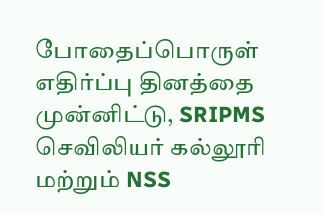போதைப்பொருள் எதிர்ப்பு தினத்தை முன்னிட்டு, SRIPMS செவிலியர் கல்லூரி மற்றும் NSS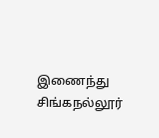இணைந்து சிங்கநல்லூர்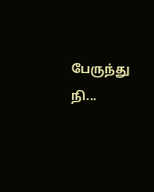பேருந்து நி...